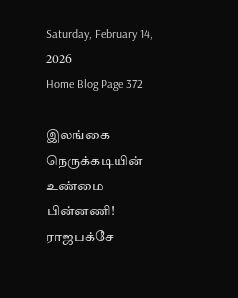Saturday, February 14, 2026
Home Blog Page 372

இலங்கை நெருக்கடியின் உண்மை பின்னணி! ராஜபக்சே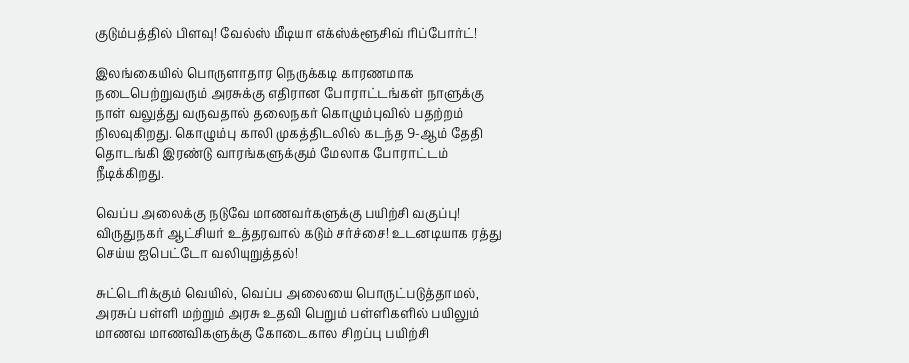குடும்பத்தில் பிளவு! வேல்ஸ் மீடியா எக்ஸ்க்ளூசிவ் ரிப்போர்ட்!

இலங்கையில் பொருளாதார நெருக்கடி காரணமாக நடைபெற்றுவரும் அரசுக்கு எதிரான போராட்டங்கள் நாளுக்கு நாள் வலுத்து வருவதால் தலைநகர் கொழும்புவில் பதற்றம் நிலவுகிறது. கொழும்பு காலி முகத்திடலில் கடந்த 9-ஆம் தேதி தொடங்கி இரண்டு வாரங்களுக்கும் மேலாக போராட்டம் நீடிக்கிறது.

வெப்ப அலைக்கு நடுவே மாணவர்களுக்கு பயிற்சி வகுப்பு! விருதுநகர் ஆட்சியர் உத்தரவால் கடும் சர்ச்சை! உடனடியாக ரத்து செய்ய ஐபெட்டோ வலியுறுத்தல்!

சுட்டெரிக்கும் வெயில், வெப்ப அலையை பொருட்படுத்தாமல், அரசுப் பள்ளி மற்றும் அரசு உதவி பெறும் பள்ளிகளில் பயிலும் மாணவ மாணவிகளுக்கு கோடைகால சிறப்பு பயிற்சி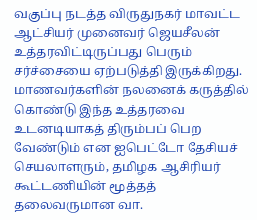வகுப்பு நடத்த விருதுநகர் மாவட்ட ஆட்சியர் முனைவர் ஜெயசீலன் உத்தரவிட்டிருப்பது பெரும் சர்ச்சையை ஏற்படுத்தி இருக்கிறது. மாணவர்களின் நலனைக் கருத்தில் கொண்டு இந்த உத்தரவை உடனடியாகத் திரும்பப் பெற வேண்டும் என ஐபெட்டோ தேசியச் செயலாளரும், தமிழக ஆசிரியர் கூட்டணியின் மூத்தத் தலைவருமான வா.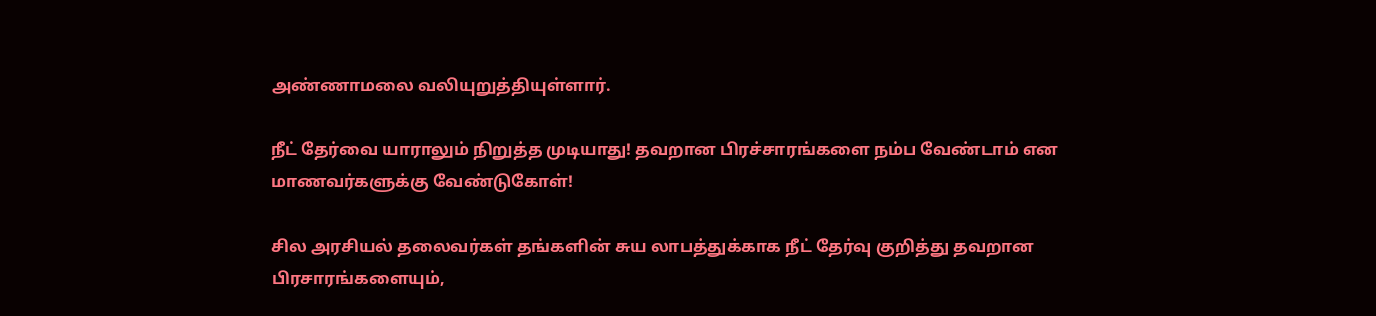அண்ணாமலை வலியுறுத்தியுள்ளார்.

நீட் தேர்வை யாராலும் நிறுத்த முடியாது! தவறான பிரச்சாரங்களை நம்ப வேண்டாம் என மாணவர்களுக்கு வேண்டுகோள்!

சில அரசியல் தலைவர்கள் தங்களின் சுய லாபத்துக்காக நீட் தேர்வு குறித்து தவறான பிரசாரங்களையும்,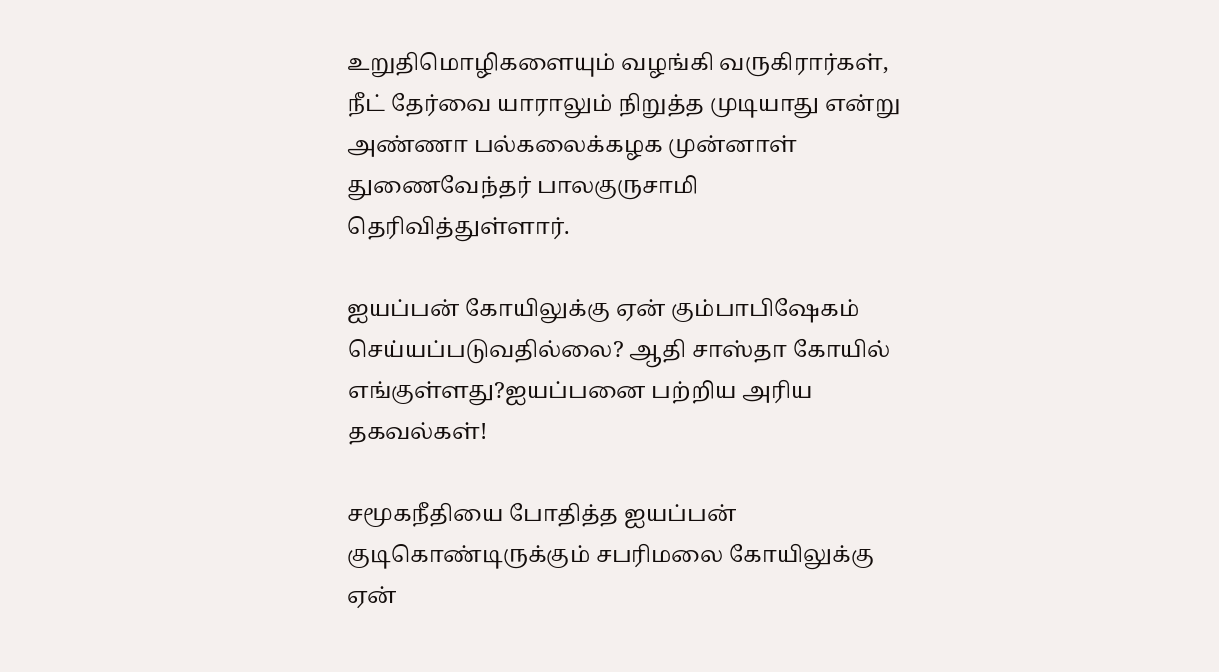உறுதிமொழிகளையும் வழங்கி வருகிரார்கள், நீட் தேர்வை யாராலும் நிறுத்த முடியாது என்று அண்ணா பல்கலைக்கழக முன்னாள் துணைவேந்தர் பாலகுருசாமி தெரிவித்துள்ளார்.

ஐயப்பன் கோயிலுக்கு ஏன் கும்பாபிஷேகம் செய்யப்படுவதில்லை? ஆதி சாஸ்தா கோயில் எங்குள்ளது?ஐயப்பனை பற்றிய அரிய தகவல்கள்!

சமூகநீதியை போதித்த ஐயப்பன் குடிகொண்டிருக்கும் சபரிமலை கோயிலுக்கு ஏன்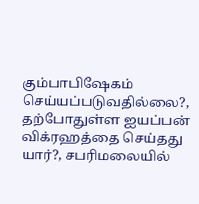கும்பாபிஷேகம் செய்யப்படுவதில்லை?, தற்போதுள்ள ஐயப்பன் விக்ரஹத்தை செய்தது யார்?, சபரிமலையில்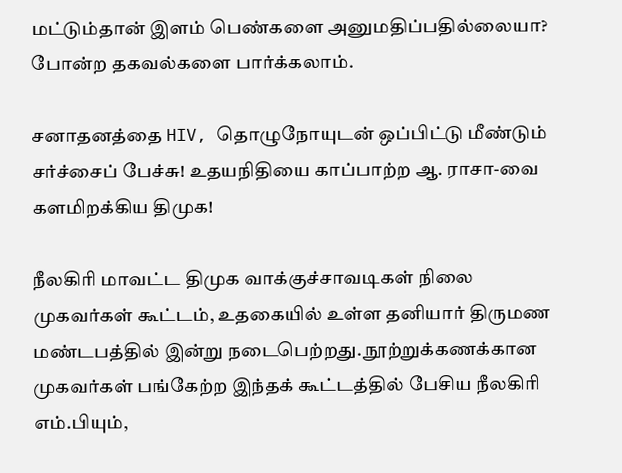மட்டும்தான் இளம் பெண்களை அனுமதிப்பதில்லையா? போன்ற தகவல்களை பார்க்கலாம்.

சனாதனத்தை HIV, தொழுநோயுடன் ஒப்பிட்டு மீண்டும் சர்ச்சைப் பேச்சு! உதயநிதியை காப்பாற்ற ஆ. ராசா-வை களமிறக்கிய திமுக!

நீலகிரி மாவட்ட திமுக வாக்குச்சாவடிகள் நிலை முகவர்கள் கூட்டம், உதகையில் உள்ள தனியார் திருமண மண்டபத்தில் இன்று நடைபெற்றது. நூற்றுக்கணக்கான முகவர்கள் பங்கேற்ற இந்தக் கூட்டத்தில் பேசிய நீலகிரி எம்.பியும்,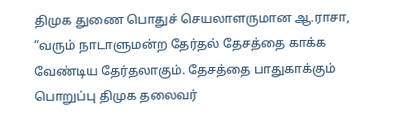திமுக துணை பொதுச் செயலாளருமான ஆ.ராசா, “வரும் நாடாளுமன்ற தேர்தல் தேசத்தை காக்க வேண்டிய தேர்தலாகும். தேசத்தை பாதுகாக்கும் பொறுப்பு திமுக தலைவர்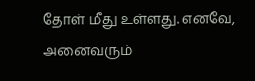தோள் மீது உள்ளது. எனவே, அனைவரும்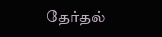தேர்தல்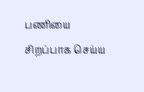பணியை சிறப்பாக செய்ய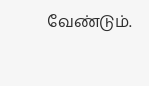வேண்டும்.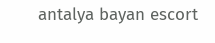antalya bayan escort